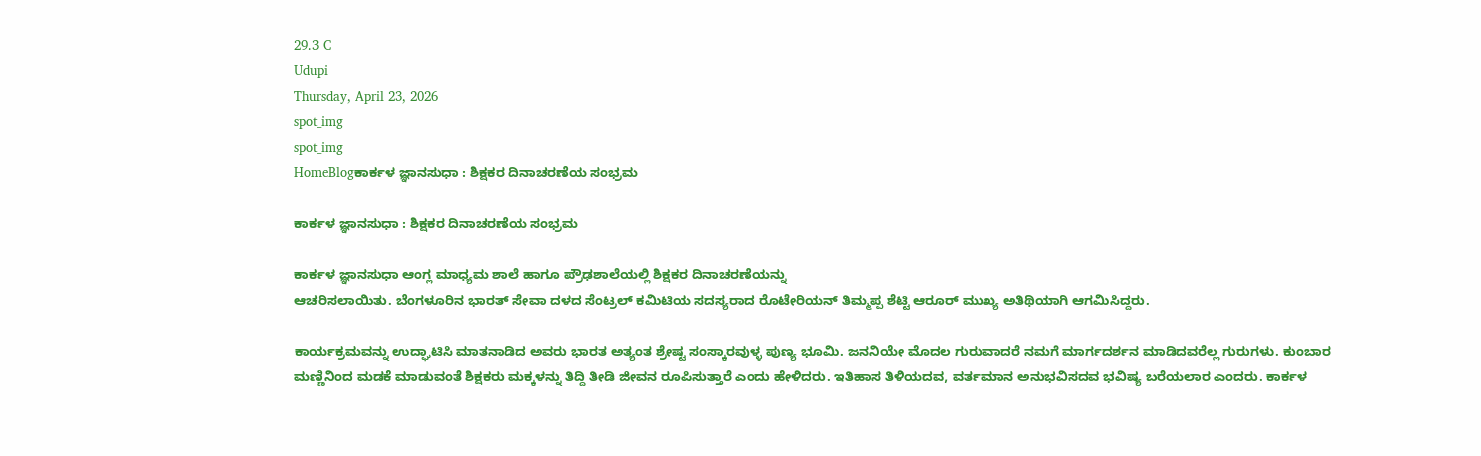29.3 C
Udupi
Thursday, April 23, 2026
spot_img
spot_img
HomeBlogಕಾರ್ಕಳ ಜ್ಞಾನಸುಧಾ : ಶಿಕ್ಷಕರ ದಿನಾಚರಣೆಯ ಸಂಭ್ರಮ

ಕಾರ್ಕಳ ಜ್ಞಾನಸುಧಾ : ಶಿಕ್ಷಕರ ದಿನಾಚರಣೆಯ ಸಂಭ್ರಮ

ಕಾರ್ಕಳ ಜ್ಞಾನಸುಧಾ ಆಂಗ್ಲ ಮಾಧ್ಯಮ ಶಾಲೆ ಹಾಗೂ ಪ್ರೌಢಶಾಲೆಯಲ್ಲಿ ಶಿಕ್ಷಕರ ದಿನಾಚರಣೆಯನ್ನು
ಆಚರಿಸಲಾಯಿತು. ಬೆಂಗಳೂರಿನ ಭಾರತ್ ಸೇವಾ ದಳದ ಸೆಂಟ್ರಲ್ ಕಮಿಟಿಯ ಸದಸ್ಯರಾದ ರೊಟೇರಿಯನ್ ತಿಮ್ಮಪ್ಪ ಶೆಟ್ಟಿ ಆರೂರ್ ಮುಖ್ಯ ಅತಿಥಿಯಾಗಿ ಆಗಮಿಸಿದ್ದರು.

ಕಾರ್ಯಕ್ರಮವನ್ನು ಉದ್ಘಾಟಿಸಿ ಮಾತನಾಡಿದ ಅವರು ಭಾರತ ಅತ್ಯಂತ ಶ್ರೇಷ್ಟ ಸಂಸ್ಕಾರವುಳ್ಳ ಪುಣ್ಯ ಭೂಮಿ. ಜನನಿಯೇ ಮೊದಲ ಗುರುವಾದರೆ ನಮಗೆ ಮಾರ್ಗದರ್ಶನ ಮಾಡಿದವರೆಲ್ಲ ಗುರುಗಳು. ಕುಂಬಾರ ಮಣ್ಣಿನಿಂದ ಮಡಕೆ ಮಾಡುವಂತೆ ಶಿಕ್ಷಕರು ಮಕ್ಕಳನ್ನು ತಿದ್ದಿ ತೀಡಿ ಜೀವನ ರೂಪಿಸುತ್ತಾರೆ ಎಂದು ಹೇಳಿದರು. ಇತಿಹಾಸ ತಿಳಿಯದವ, ವರ್ತಮಾನ ಅನುಭವಿಸದವ ಭವಿಷ್ಯ ಬರೆಯಲಾರ ಎಂದರು. ಕಾರ್ಕಳ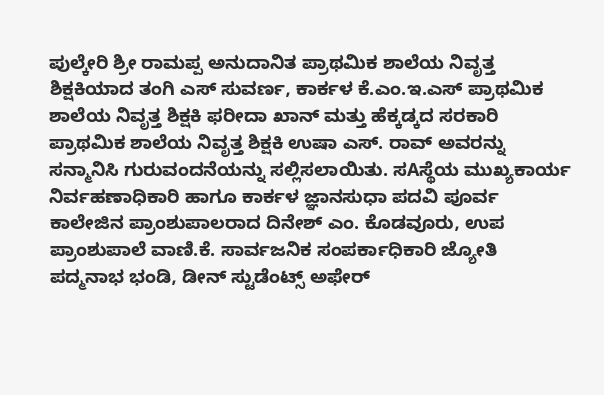ಪುಲ್ಕೇರಿ ಶ್ರೀ ರಾಮಪ್ಪ ಅನುದಾನಿತ ಪ್ರಾಥಮಿಕ ಶಾಲೆಯ ನಿವೃತ್ತ ಶಿಕ್ಷಕಿಯಾದ ತಂಗಿ ಎಸ್ ಸುವರ್ಣ, ಕಾರ್ಕಳ ಕೆ.ಎಂ.ಇ.ಎಸ್ ಪ್ರಾಥಮಿಕ ಶಾಲೆಯ ನಿವೃತ್ತ ಶಿಕ್ಷಕಿ ಫರೀದಾ ಖಾನ್ ಮತ್ತು ಹೆಕ್ಕಡ್ಕದ ಸರಕಾರಿ ಪ್ರಾಥಮಿಕ ಶಾಲೆಯ ನಿವೃತ್ತ ಶಿಕ್ಷಕಿ ಉಷಾ ಎಸ್. ರಾವ್ ಅವರನ್ನು ಸನ್ಮಾನಿಸಿ ಗುರುವಂದನೆಯನ್ನು ಸಲ್ಲಿಸಲಾಯಿತು. ಸAಸ್ಥೆಯ ಮುಖ್ಯಕಾರ್ಯ ನಿರ್ವಹಣಾಧಿಕಾರಿ ಹಾಗೂ ಕಾರ್ಕಳ ಜ್ಞಾನಸುಧಾ ಪದವಿ ಪೂರ್ವ ಕಾಲೇಜಿನ ಪ್ರಾಂಶುಪಾಲರಾದ ದಿನೇಶ್ ಎಂ. ಕೊಡವೂರು, ಉಪ ಪ್ರಾಂಶುಪಾಲೆ ವಾಣಿ.ಕೆ. ಸಾರ್ವಜನಿಕ ಸಂಪರ್ಕಾಧಿಕಾರಿ ಜ್ಯೋತಿ ಪದ್ಮನಾಭ ಭಂಡಿ, ಡೀನ್ ಸ್ಟುಡೆಂಟ್ಸ್ ಅಫೇರ್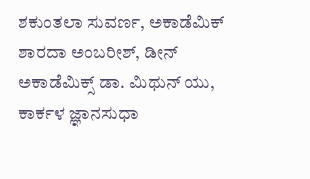ಶಕುಂತಲಾ ಸುವರ್ಣ, ಅಕಾಡೆಮಿಕ್ ಶಾರದಾ ಅಂಬರೀಶ್, ಡೀನ್ ಅಕಾಡೆಮಿಕ್ಸ್ ಡಾ. ಮಿಥುನ್ ಯು, ಕಾರ್ಕಳ ಜ್ಞಾನಸುಧಾ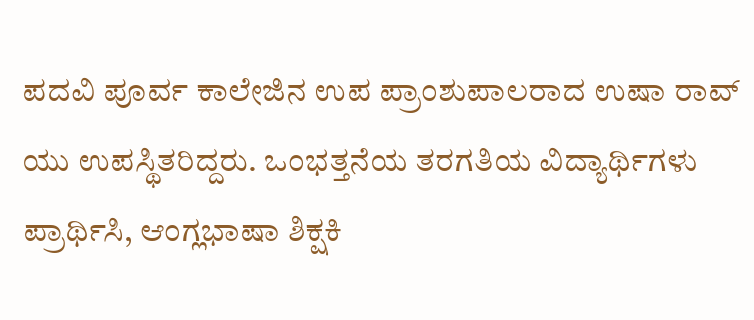ಪದವಿ ಪೂರ್ವ ಕಾಲೇಜಿನ ಉಪ ಪ್ರಾಂಶುಪಾಲರಾದ ಉಷಾ ರಾವ್ ಯು ಉಪಸ್ಥಿತರಿದ್ದರು. ಒಂಭತ್ತನೆಯ ತರಗತಿಯ ವಿದ್ಯಾರ್ಥಿಗಳು ಪ್ರಾರ್ಥಿಸಿ, ಆಂಗ್ಲಭಾಷಾ ಶಿಕ್ಷಕಿ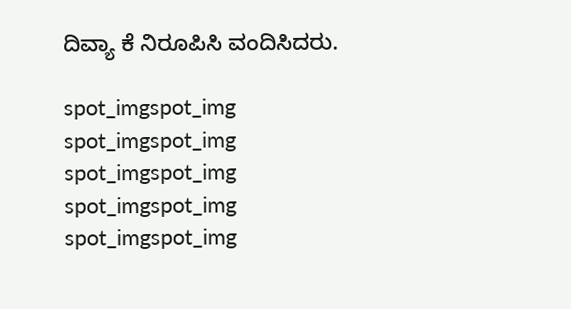ದಿವ್ಯಾ ಕೆ ನಿರೂಪಿಸಿ ವಂದಿಸಿದರು.

spot_imgspot_img
spot_imgspot_img
spot_imgspot_img
spot_imgspot_img
spot_imgspot_img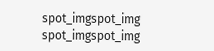spot_imgspot_img
spot_imgspot_img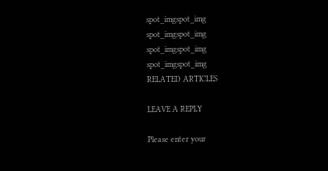spot_imgspot_img
spot_imgspot_img
spot_imgspot_img
spot_imgspot_img
RELATED ARTICLES

LEAVE A REPLY

Please enter your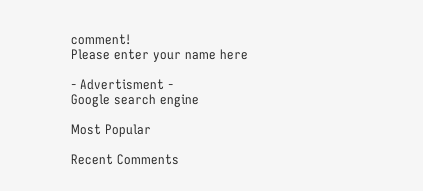comment!
Please enter your name here

- Advertisment -
Google search engine

Most Popular

Recent Comments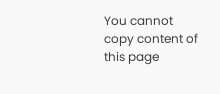You cannot copy content of this page